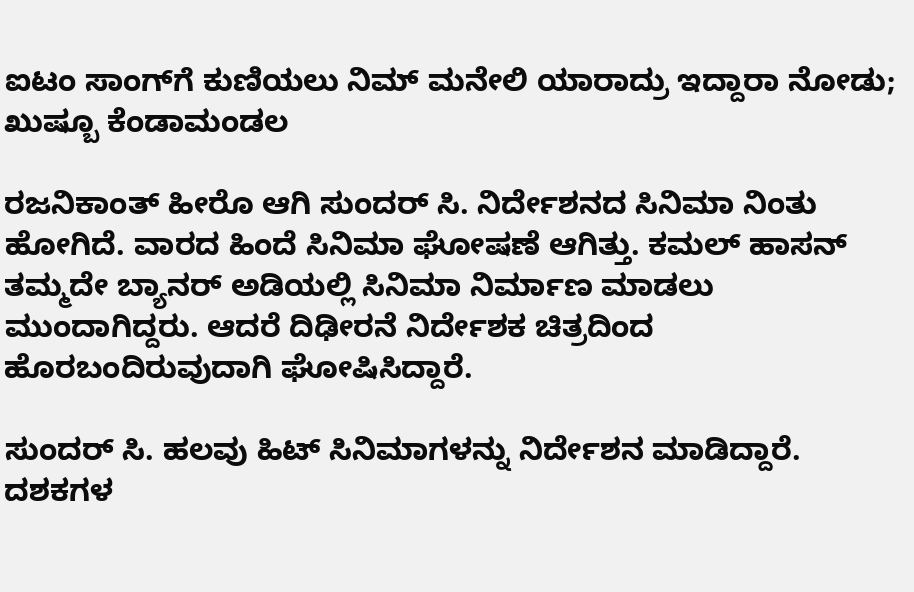ಐಟಂ ಸಾಂಗ್‌ಗೆ ಕುಣಿಯಲು ನಿಮ್ ಮನೇಲಿ ಯಾರಾದ್ರು ಇದ್ದಾರಾ ನೋಡು; ಖುಷ್ಬೂ ಕೆಂಡಾಮಂಡಲ

ರಜನಿಕಾಂತ್ ಹೀರೊ ಆಗಿ ಸುಂದರ್ ಸಿ. ನಿರ್ದೇಶನದ ಸಿನಿಮಾ ನಿಂತು ಹೋಗಿದೆ. ವಾರದ ಹಿಂದೆ ಸಿನಿಮಾ ಘೋಷಣೆ ಆಗಿತ್ತು. ಕಮಲ್ ಹಾಸನ್ ತಮ್ಮದೇ ಬ್ಯಾನರ್‌ ಅಡಿಯಲ್ಲಿ ಸಿನಿಮಾ ನಿರ್ಮಾಣ ಮಾಡಲು ಮುಂದಾಗಿದ್ದರು. ಆದರೆ ದಿಢೀರನೆ ನಿರ್ದೇಶಕ ಚಿತ್ರದಿಂದ ಹೊರಬಂದಿರುವುದಾಗಿ ಘೋಷಿಸಿದ್ದಾರೆ.

ಸುಂದರ್ ಸಿ. ಹಲವು ಹಿಟ್ ಸಿನಿಮಾಗಳನ್ನು ನಿರ್ದೇಶನ ಮಾಡಿದ್ದಾರೆ. ದಶಕಗಳ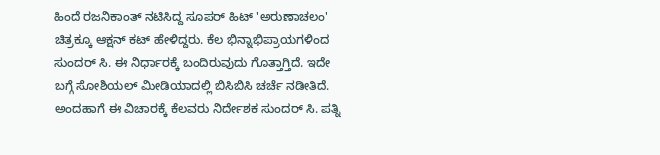ಹಿಂದೆ ರಜನಿಕಾಂತ್ ನಟಿಸಿದ್ದ ಸೂಪರ್ ಹಿಟ್ 'ಅರುಣಾಚಲಂ' ಚಿತ್ರಕ್ಕೂ ಆಕ್ಷನ್ ಕಟ್ ಹೇಳಿದ್ದರು. ಕೆಲ ಭಿನ್ನಾಭಿಪ್ರಾಯಗಳಿಂದ ಸುಂದರ್ ಸಿ. ಈ ನಿರ್ಧಾರಕ್ಕೆ ಬಂದಿರುವುದು ಗೊತ್ತಾಗ್ತಿದೆ. ಇದೇ ಬಗ್ಗೆ ಸೋಶಿಯಲ್ ಮೀಡಿಯಾದಲ್ಲಿ ಬಿಸಿಬಿಸಿ ಚರ್ಚೆ ನಡೀತಿದೆ. ಅಂದಹಾಗೆ ಈ ವಿಚಾರಕ್ಕೆ ಕೆಲವರು ನಿರ್ದೇಶಕ ಸುಂದರ್ ಸಿ. ಪತ್ನಿ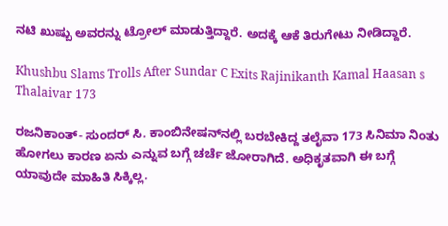ನಟಿ ಖುಷ್ಬು ಅವರನ್ನು ಟ್ರೋಲ್ ಮಾಡುತ್ತಿದ್ದಾರೆ. ಅದಕ್ಕೆ ಆಕೆ ತಿರುಗೇಟು ನೀಡಿದ್ದಾರೆ.

Khushbu Slams Trolls After Sundar C Exits Rajinikanth Kamal Haasan s Thalaivar 173

ರಜನಿಕಾಂತ್- ಸುಂದರ್‌ ಸಿ. ಕಾಂಬಿನೇಷನ್‌ನಲ್ಲಿ ಬರಬೇಕಿದ್ದ ತಲೈವಾ 173 ಸಿನಿಮಾ ನಿಂತು ಹೋಗಲು ಕಾರಣ ಏನು ಎನ್ನುವ ಬಗ್ಗೆ ಚರ್ಚೆ ಜೋರಾಗಿದೆ. ಅಧಿಕೃತವಾಗಿ ಈ ಬಗ್ಗೆ ಯಾವುದೇ ಮಾಹಿತಿ ಸಿಕ್ಕಿಲ್ಲ.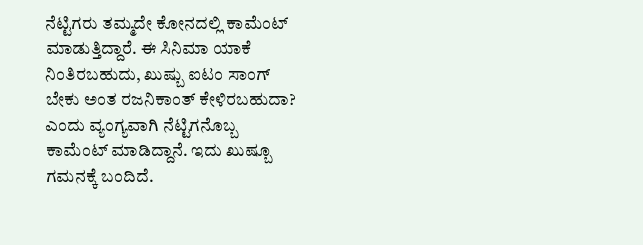ನೆಟ್ಟಿಗರು ತಮ್ಮದೇ ಕೋನದಲ್ಲಿ ಕಾಮೆಂಟ್ ಮಾಡುತ್ತಿದ್ದಾರೆ. ಈ ಸಿನಿಮಾ ಯಾಕೆ ನಿಂತಿರಬಹುದು, ಖುಷ್ಬು ಐಟಂ ಸಾಂಗ್ ಬೇಕು ಅಂತ ರಜನಿಕಾಂತ್ ಕೇಳಿರಬಹುದಾ? ಎಂದು ವ್ಯಂಗ್ಯವಾಗಿ ನೆಟ್ಟಿಗನೊಬ್ಬ ಕಾಮೆಂಟ್ ಮಾಡಿದ್ದಾನೆ. ಇದು ಖುಷ್ಬೂ ಗಮನಕ್ಕೆ ಬಂದಿದೆ.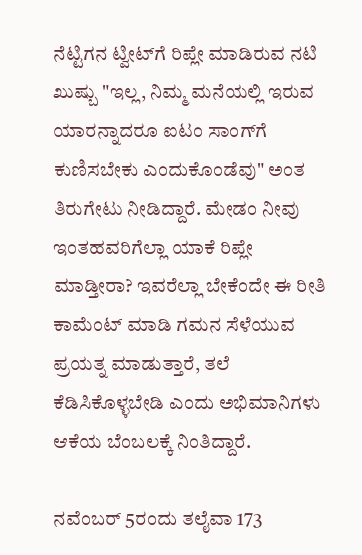ನೆಟ್ಟಿಗನ ಟ್ವೀಟ್‌ಗೆ ರಿಪ್ಲೇ ಮಾಡಿರುವ ನಟಿ ಖುಷ್ಬು "ಇಲ್ಲ, ನಿಮ್ಮ ಮನೆಯಲ್ಲಿ ಇರುವ ಯಾರನ್ನಾದರೂ ಐಟಂ ಸಾಂಗ್‌ಗೆ ಕುಣಿಸಬೇಕು ಎಂದುಕೊಂಡೆವು" ಅಂತ ತಿರುಗೇಟು ನೀಡಿದ್ದಾರೆ. ಮೇಡಂ ನೀವು ಇಂತಹವರಿಗೆಲ್ಲಾ ಯಾಕೆ ರಿಪ್ಲೇ ಮಾಡ್ತೀರಾ? ಇವರೆಲ್ಲಾ ಬೇಕೆಂದೇ ಈ ರೀತಿ ಕಾಮೆಂಟ್ ಮಾಡಿ ಗಮನ ಸೆಳೆಯುವ ಪ್ರಯತ್ನ ಮಾಡುತ್ತಾರೆ, ತಲೆ ಕೆಡಿಸಿಕೊಳ್ಳಬೇಡಿ ಎಂದು ಅಭಿಮಾನಿಗಳು ಆಕೆಯ ಬೆಂಬಲಕ್ಕೆ ನಿಂತಿದ್ದಾರೆ.

ನವೆಂಬರ್ 5ರಂದು ತಲೈವಾ 173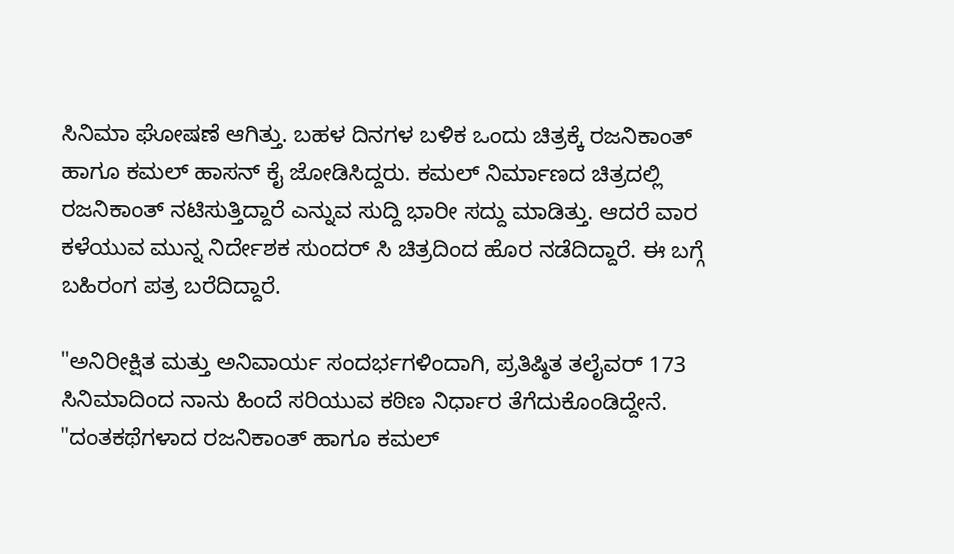ಸಿನಿಮಾ ಘೋಷಣೆ ಆಗಿತ್ತು. ಬಹಳ ದಿನಗಳ ಬಳಿಕ ಒಂದು ಚಿತ್ರಕ್ಕೆ ರಜನಿಕಾಂತ್ ಹಾಗೂ ಕಮಲ್ ಹಾಸನ್ ಕೈ ಜೋಡಿಸಿದ್ದರು. ಕಮಲ್ ನಿರ್ಮಾಣದ ಚಿತ್ರದಲ್ಲಿ ರಜನಿಕಾಂತ್ ನಟಿಸುತ್ತಿದ್ದಾರೆ ಎನ್ನುವ ಸುದ್ದಿ ಭಾರೀ ಸದ್ದು ಮಾಡಿತ್ತು. ಆದರೆ ವಾರ ಕಳೆಯುವ ಮುನ್ನ ನಿರ್ದೇಶಕ ಸುಂದರ್ ಸಿ ಚಿತ್ರದಿಂದ ಹೊರ ನಡೆದಿದ್ದಾರೆ. ಈ ಬಗ್ಗೆ ಬಹಿರಂಗ ಪತ್ರ ಬರೆದಿದ್ದಾರೆ.

"ಅನಿರೀಕ್ಷಿತ ಮತ್ತು ಅನಿವಾರ್ಯ ಸಂದರ್ಭಗಳಿಂದಾಗಿ, ಪ್ರತಿಷ್ಠಿತ ತಲೈವರ್ 173 ಸಿನಿಮಾದಿಂದ ನಾನು ಹಿಂದೆ ಸರಿಯುವ ಕಠಿಣ ನಿರ್ಧಾರ ತೆಗೆದುಕೊಂಡಿದ್ದೇನೆ. "ದಂತಕಥೆಗಳಾದ ರಜನಿಕಾಂತ್ ಹಾಗೂ ಕಮಲ್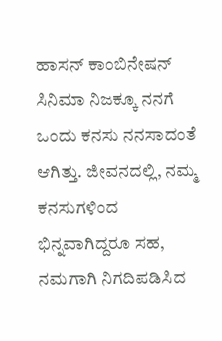ಹಾಸನ್ ಕಾಂಬಿನೇಷನ್ ಸಿನಿಮಾ ನಿಜಕ್ಕೂ ನನಗೆ ಒಂದು ಕನಸು ನನಸಾದಂತೆ ಆಗಿತ್ತು. ಜೀವನದಲ್ಲಿ, ನಮ್ಮ ಕನಸುಗಳಿಂದ ಭಿನ್ನವಾಗಿದ್ದರೂ ಸಹ, ನಮಗಾಗಿ ನಿಗದಿಪಡಿಸಿದ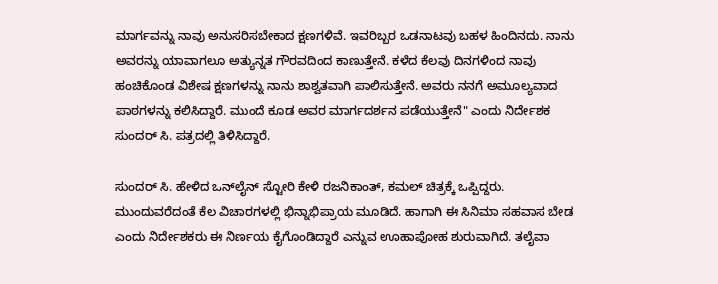ಮಾರ್ಗವನ್ನು ನಾವು ಅನುಸರಿಸಬೇಕಾದ ಕ್ಷಣಗಳಿವೆ. ಇವರಿಬ್ಬರ ಒಡನಾಟವು ಬಹಳ ಹಿಂದಿನದು. ನಾನು ಅವರನ್ನು ಯಾವಾಗಲೂ ಅತ್ಯುನ್ನತ ಗೌರವದಿಂದ ಕಾಣುತ್ತೇನೆ. ಕಳೆದ ಕೆಲವು ದಿನಗಳಿಂದ ನಾವು ಹಂಚಿಕೊಂಡ ವಿಶೇಷ ಕ್ಷಣಗಳನ್ನು ನಾನು ಶಾಶ್ವತವಾಗಿ ಪಾಲಿಸುತ್ತೇನೆ. ಅವರು ನನಗೆ ಅಮೂಲ್ಯವಾದ ಪಾಠಗಳನ್ನು ಕಲಿಸಿದ್ದಾರೆ. ಮುಂದೆ ಕೂಡ ಅವರ ಮಾರ್ಗದರ್ಶನ ಪಡೆಯುತ್ತೇನೆ" ಎಂದು ನಿರ್ದೇಶಕ ಸುಂದರ್ ಸಿ. ಪತ್ರದಲ್ಲಿ ತಿಳಿಸಿದ್ದಾರೆ.

ಸುಂದರ್ ಸಿ. ಹೇಳಿದ ಒನ್‌ಲೈನ್ ಸ್ಟೋರಿ ಕೇಳಿ ರಜನಿಕಾಂತ್, ಕಮಲ್ ಚಿತ್ರಕ್ಕೆ ಒಪ್ಪಿದ್ದರು. ಮುಂದುವರೆದಂತೆ ಕೆಲ ವಿಚಾರಗಳಲ್ಲಿ ಭಿನ್ನಾಭಿಪ್ರಾಯ ಮೂಡಿದೆ. ಹಾಗಾಗಿ ಈ ಸಿನಿಮಾ ಸಹವಾಸ ಬೇಡ ಎಂದು ನಿರ್ದೇಶಕರು ಈ ನಿರ್ಣಯ ಕೈಗೊಂಡಿದ್ದಾರೆ ಎನ್ನುವ ಊಹಾಪೋಹ ಶುರುವಾಗಿದೆ. ತಲೈವಾ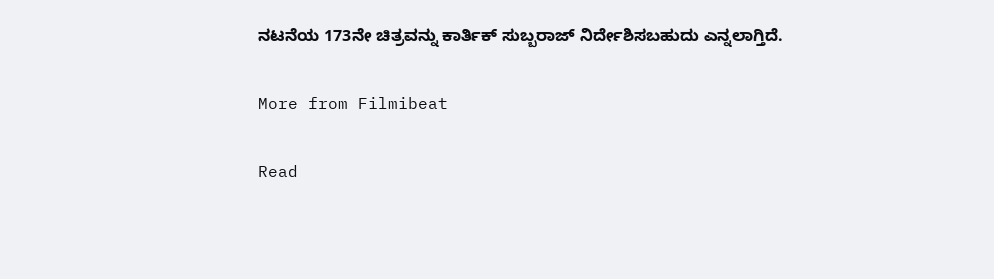ನಟನೆಯ 173ನೇ ಚಿತ್ರವನ್ನು ಕಾರ್ತಿಕ್ ಸುಬ್ಬರಾಜ್ ನಿರ್ದೇಶಿಸಬಹುದು ಎನ್ನಲಾಗ್ತಿದೆ.

More from Filmibeat

Read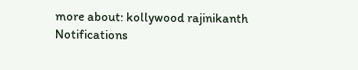more about: kollywood rajinikanth
Notifications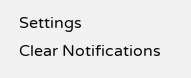Settings
Clear Notifications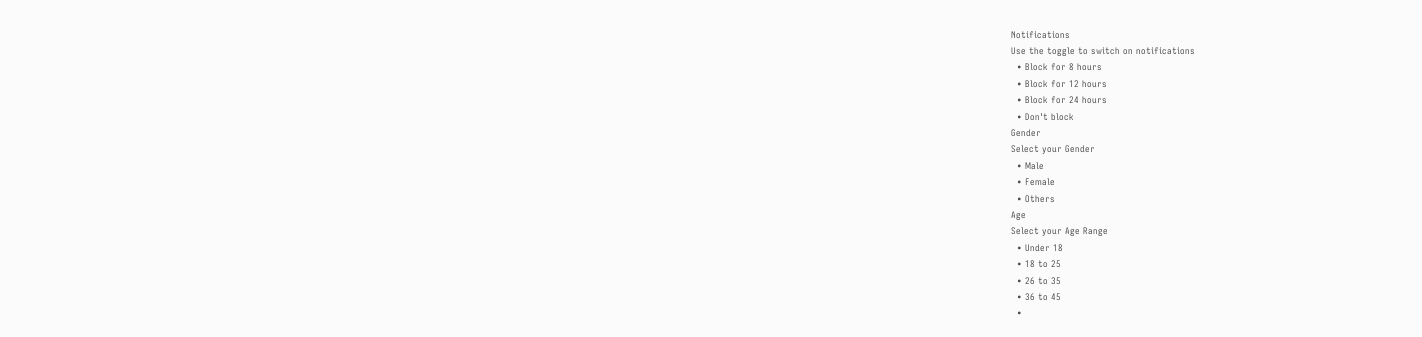Notifications
Use the toggle to switch on notifications
  • Block for 8 hours
  • Block for 12 hours
  • Block for 24 hours
  • Don't block
Gender
Select your Gender
  • Male
  • Female
  • Others
Age
Select your Age Range
  • Under 18
  • 18 to 25
  • 26 to 35
  • 36 to 45
  •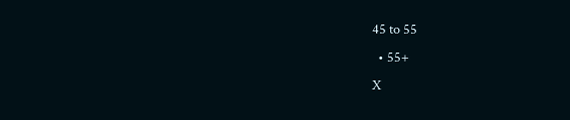45 to 55
  • 55+
X